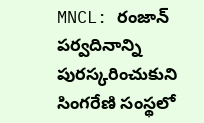MNCL: రంజాన్ పర్వదినాన్ని పురస్కరించుకుని సింగరేణి సంస్థలో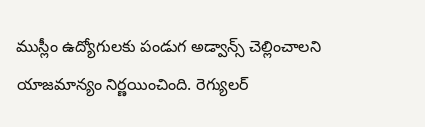ముస్లీం ఉద్యోగులకు పండుగ అడ్వాన్స్ చెల్లించాలని యాజమాన్యం నిర్ణయించింది. రెగ్యులర్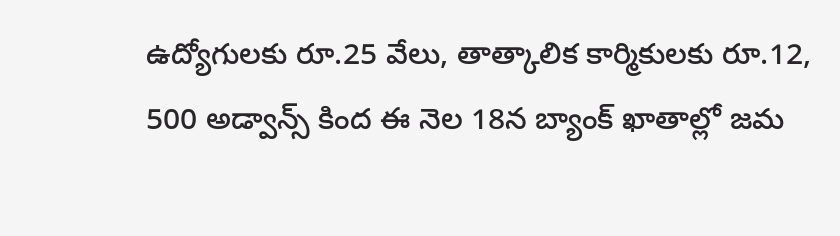ఉద్యోగులకు రూ.25 వేలు, తాత్కాలిక కార్మికులకు రూ.12, 500 అడ్వాన్స్ కింద ఈ నెల 18న బ్యాంక్ ఖాతాల్లో జమ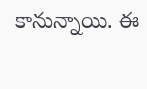కానున్నాయి. ఈ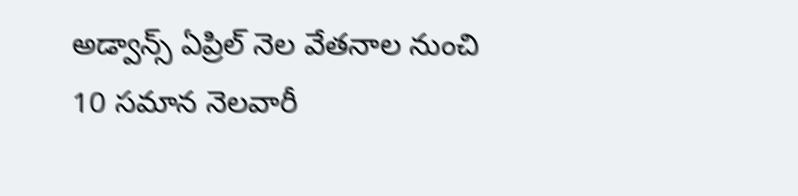అడ్వాన్స్ ఏప్రిల్ నెల వేతనాల నుంచి 10 సమాన నెలవారీ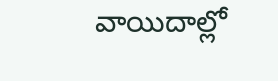వాయిదాల్లో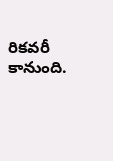రికవరీ కానుంది.